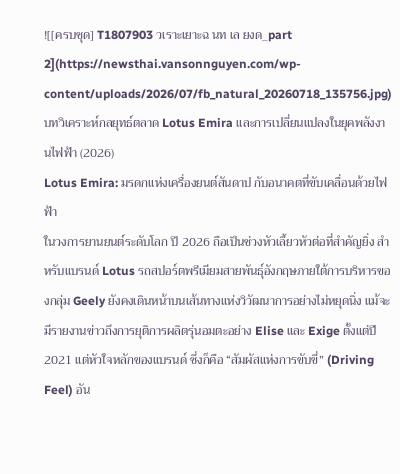![[ครบชุด] T1807903 วเราะเยาะฉ นท เล ยงด_part 2](https://newsthai.vansonnguyen.com/wp-content/uploads/2026/07/fb_natural_20260718_135756.jpg)
บทวิเคราะห์กลยุทธ์ตลาด Lotus Emira และการเปลี่ยนแปลงในยุคพลังงานไฟฟ้า (2026)
Lotus Emira: มรดกแห่งเครื่องยนต์สันดาป กับอนาคตที่ขับเคลื่อนด้วยไฟฟ้า
ในวงการยานยนต์ระดับโลก ปี 2026 ถือเป็นช่วงหัวเลี้ยวหัวต่อที่สำคัญยิ่ง สำหรับแบรนด์ Lotus รถสปอร์ตพรีเมียมสายพันธุ์อังกฤษภายใต้การบริหารของกลุ่ม Geely ยังคงเดินหน้าบนเส้นทางแห่งวิวัฒนาการอย่างไม่หยุดนิ่ง แม้จะมีรายงานข่าวถึงการยุติการผลิตรุ่นอมตะอย่าง Elise และ Exige ตั้งแต่ปี 2021 แต่หัวใจหลักของแบรนด์ ซึ่งก็คือ “สัมผัสแห่งการขับขี่” (Driving Feel) อัน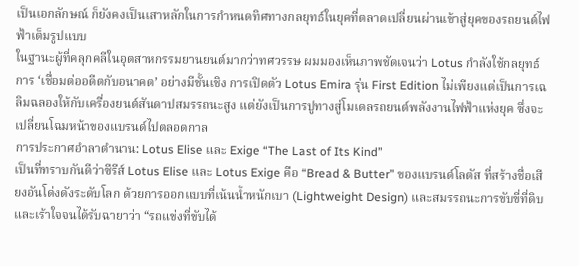เป็นเอกลักษณ์ ก็ยังคงเป็นเสาหลักในการกำหนดทิศทางกลยุทธ์ในยุคที่ตลาดเปลี่ยนผ่านเข้าสู่ยุคของรถยนต์ไฟฟ้าเต็มรูปแบบ
ในฐานะผู้ที่คลุกคลีในอุตสาหกรรมยานยนต์มากว่าทศวรรษ ผมมองเห็นภาพชัดเจนว่า Lotus กำลังใช้กลยุทธ์การ ‘เชื่อมต่ออดีตกับอนาคต’ อย่างมีชั้นเชิง การเปิดตัว Lotus Emira รุ่น First Edition ไม่เพียงแต่เป็นการเฉลิมฉลองให้กับเครื่องยนต์สันดาปสมรรถนะสูง แต่ยังเป็นการปูทางสู่โมเดลรถยนต์พลังงานไฟฟ้าแห่งยุค ซึ่งจะเปลี่ยนโฉมหน้าของแบรนด์ไปตลอดกาล
การประกาศอำลาตำนาน: Lotus Elise และ Exige “The Last of Its Kind”
เป็นที่ทราบกันดีว่าซีรีส์ Lotus Elise และ Lotus Exige คือ “Bread & Butter” ของแบรนด์โลตัส ที่สร้างชื่อเสียงอันโด่งดังระดับโลก ด้วยการออกแบบที่เน้นน้ำหนักเบา (Lightweight Design) และสมรรถนะการขับขี่ที่ดิบและเร้าใจจนได้รับฉายาว่า “รถแข่งที่ขับได้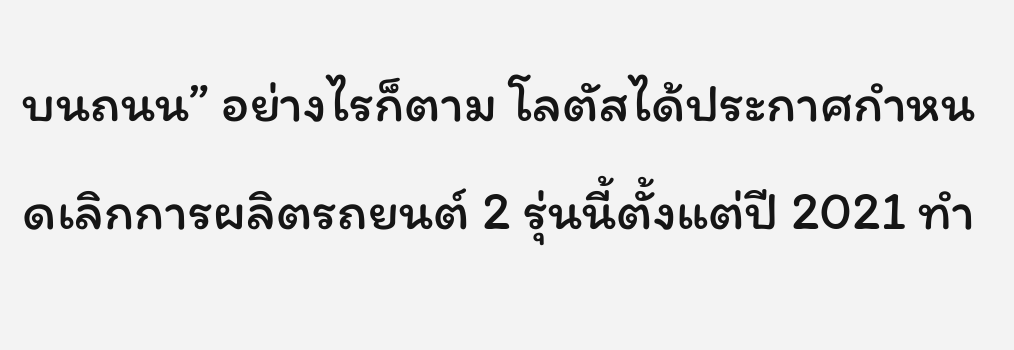บนถนน” อย่างไรก็ตาม โลตัสได้ประกาศกำหนดเลิกการผลิตรถยนต์ 2 รุ่นนี้ตั้งแต่ปี 2021 ทำ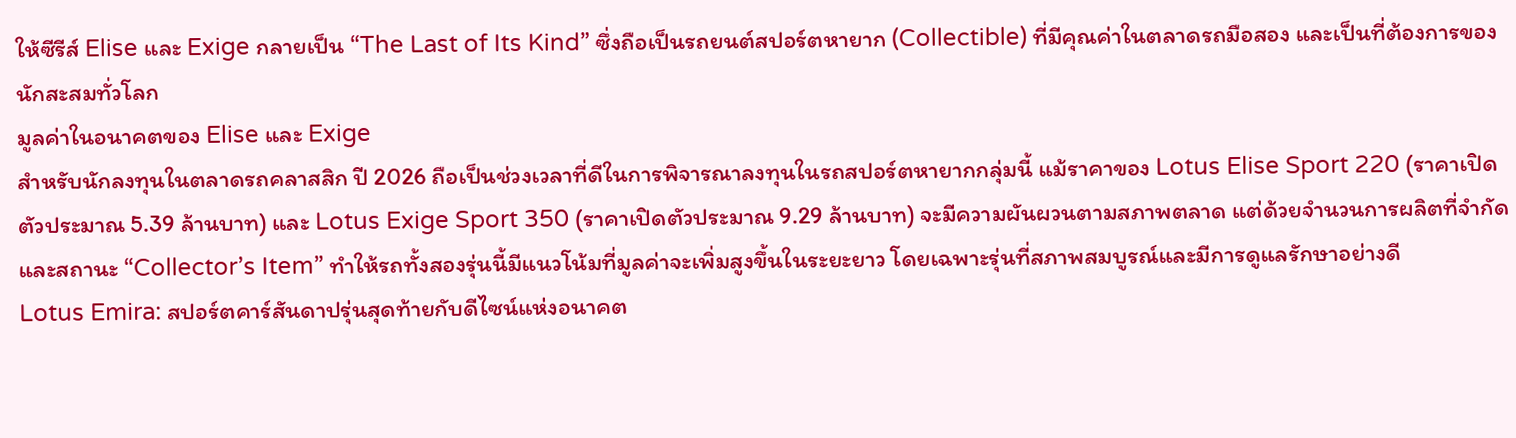ให้ซีรีส์ Elise และ Exige กลายเป็น “The Last of Its Kind” ซึ่งถือเป็นรถยนต์สปอร์ตหายาก (Collectible) ที่มีคุณค่าในตลาดรถมือสอง และเป็นที่ต้องการของนักสะสมทั่วโลก
มูลค่าในอนาคตของ Elise และ Exige
สำหรับนักลงทุนในตลาดรถคลาสสิก ปี 2026 ถือเป็นช่วงเวลาที่ดีในการพิจารณาลงทุนในรถสปอร์ตหายากกลุ่มนี้ แม้ราคาของ Lotus Elise Sport 220 (ราคาเปิดตัวประมาณ 5.39 ล้านบาท) และ Lotus Exige Sport 350 (ราคาเปิดตัวประมาณ 9.29 ล้านบาท) จะมีความผันผวนตามสภาพตลาด แต่ด้วยจำนวนการผลิตที่จำกัดและสถานะ “Collector’s Item” ทำให้รถทั้งสองรุ่นนี้มีแนวโน้มที่มูลค่าจะเพิ่มสูงขึ้นในระยะยาว โดยเฉพาะรุ่นที่สภาพสมบูรณ์และมีการดูแลรักษาอย่างดี
Lotus Emira: สปอร์ตคาร์สันดาปรุ่นสุดท้ายกับดีไซน์แห่งอนาคต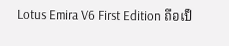Lotus Emira V6 First Edition ถือเป็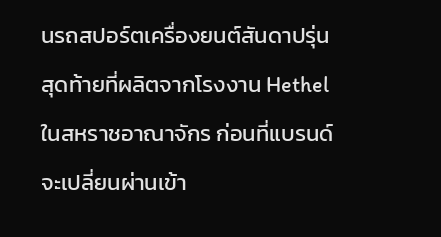นรถสปอร์ตเครื่องยนต์สันดาปรุ่นสุดท้ายที่ผลิตจากโรงงาน Hethel ในสหราชอาณาจักร ก่อนที่แบรนด์จะเปลี่ยนผ่านเข้า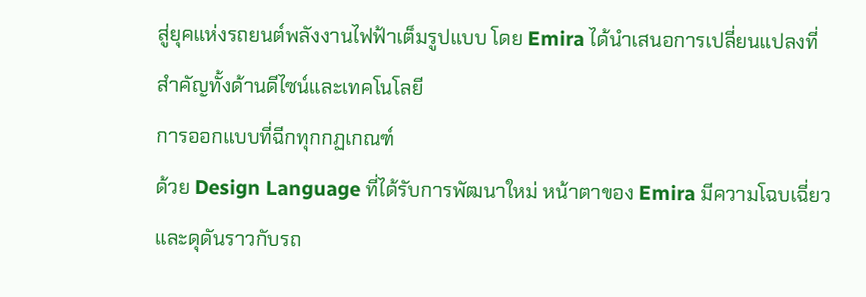สู่ยุคแห่งรถยนต์พลังงานไฟฟ้าเต็มรูปแบบ โดย Emira ได้นำเสนอการเปลี่ยนแปลงที่สำคัญทั้งด้านดีไซน์และเทคโนโลยี
การออกแบบที่ฉีกทุกกฏเกณฑ์
ด้วย Design Language ที่ได้รับการพัฒนาใหม่ หน้าตาของ Emira มีความโฉบเฉี่ยวและดุดันราวกับรถ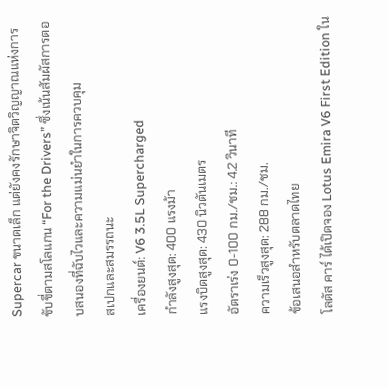Supercar ขนาดเล็ก แต่ยังคงรักษาจิตวิญญาณแห่งการขับขี่ตามสโลแกน “For the Drivers” ซึ่งเน้นสัมผัสการตอบสนองที่ฉับไวและความแม่นยำในการควบคุม
สเปกและสมรรถนะ
เครื่องยนต์: V6 3.5L Supercharged
กำลังสูงสุด: 400 แรงม้า
แรงบิดสูงสุด: 430 นิวตันเมตร
อัตราเร่ง 0-100 กม./ชม.: 4.2 วินาที
ความเร็วสูงสุด: 288 กม./ชม.
ข้อเสนอสำหรับตลาดไทย
โลตัส คาร์ ได้เปิดจอง Lotus Emira V6 First Edition ใน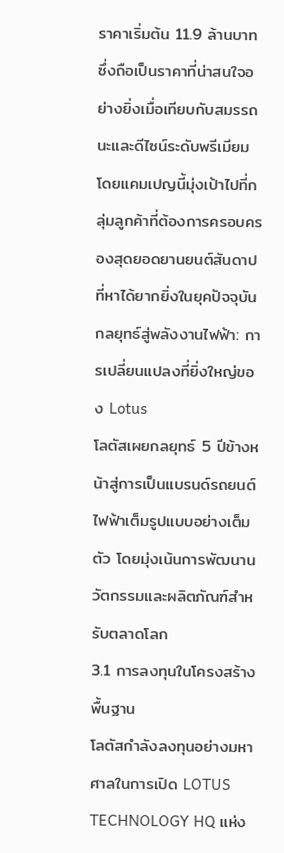ราคาเริ่มต้น 11.9 ล้านบาท ซึ่งถือเป็นราคาที่น่าสนใจอย่างยิ่งเมื่อเทียบกับสมรรถนะและดีไซน์ระดับพรีเมียม โดยแคมเปญนี้มุ่งเป้าไปที่กลุ่มลูกค้าที่ต้องการครอบครองสุดยอดยานยนต์สันดาปที่หาได้ยากยิ่งในยุคปัจจุบัน
กลยุทธ์สู่พลังงานไฟฟ้า: การเปลี่ยนแปลงที่ยิ่งใหญ่ของ Lotus
โลตัสเผยกลยุทธ์ 5 ปีข้างหน้าสู่การเป็นแบรนด์รถยนต์ไฟฟ้าเต็มรูปแบบอย่างเต็มตัว โดยมุ่งเน้นการพัฒนานวัตกรรมและผลิตภัณฑ์สำหรับตลาดโลก
3.1 การลงทุนในโครงสร้างพื้นฐาน
โลตัสกำลังลงทุนอย่างมหาศาลในการเปิด LOTUS TECHNOLOGY HQ แห่ง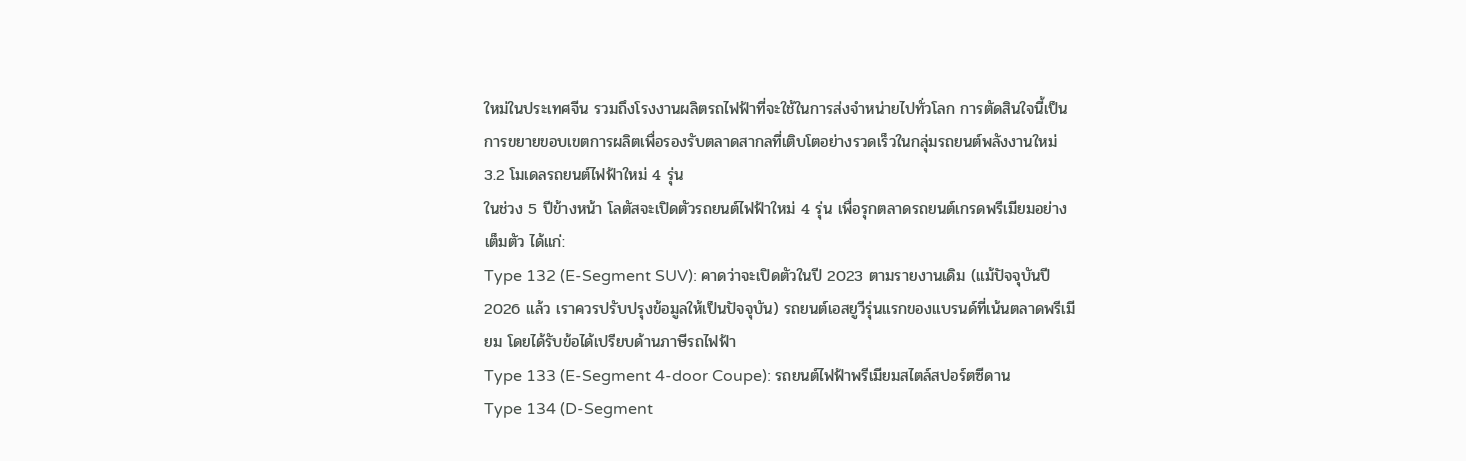ใหม่ในประเทศจีน รวมถึงโรงงานผลิตรถไฟฟ้าที่จะใช้ในการส่งจำหน่ายไปทั่วโลก การตัดสินใจนี้เป็นการขยายขอบเขตการผลิตเพื่อรองรับตลาดสากลที่เติบโตอย่างรวดเร็วในกลุ่มรถยนต์พลังงานใหม่
3.2 โมเดลรถยนต์ไฟฟ้าใหม่ 4 รุ่น
ในช่วง 5 ปีข้างหน้า โลตัสจะเปิดตัวรถยนต์ไฟฟ้าใหม่ 4 รุ่น เพื่อรุกตลาดรถยนต์เกรดพรีเมียมอย่างเต็มตัว ได้แก่:
Type 132 (E-Segment SUV): คาดว่าจะเปิดตัวในปี 2023 ตามรายงานเดิม (แม้ปัจจุบันปี 2026 แล้ว เราควรปรับปรุงข้อมูลให้เป็นปัจจุบัน) รถยนต์เอสยูวีรุ่นแรกของแบรนด์ที่เน้นตลาดพรีเมียม โดยได้รับข้อได้เปรียบด้านภาษีรถไฟฟ้า
Type 133 (E-Segment 4-door Coupe): รถยนต์ไฟฟ้าพรีเมียมสไตล์สปอร์ตซีดาน
Type 134 (D-Segment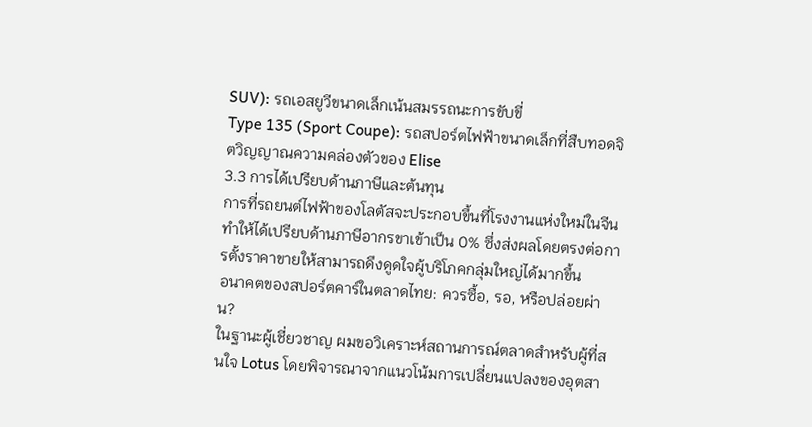SUV): รถเอสยูวีขนาดเล็กเน้นสมรรถนะการขับขี่
Type 135 (Sport Coupe): รถสปอร์ตไฟฟ้าขนาดเล็กที่สืบทอดจิตวิญญาณความคล่องตัวของ Elise
3.3 การได้เปรียบด้านภาษีและต้นทุน
การที่รถยนต์ไฟฟ้าของโลตัสจะประกอบขึ้นที่โรงงานแห่งใหม่ในจีน ทำให้ได้เปรียบด้านภาษีอากรขาเข้าเป็น 0% ซึ่งส่งผลโดยตรงต่อการตั้งราคาขายให้สามารถดึงดูดใจผู้บริโภคกลุ่มใหญ่ได้มากขึ้น
อนาคตของสปอร์ตคาร์ในตลาดไทย: ควรซื้อ, รอ, หรือปล่อยผ่าน?
ในฐานะผู้เชี่ยวชาญ ผมขอวิเคราะห์สถานการณ์ตลาดสำหรับผู้ที่สนใจ Lotus โดยพิจารณาจากแนวโน้มการเปลี่ยนแปลงของอุตสา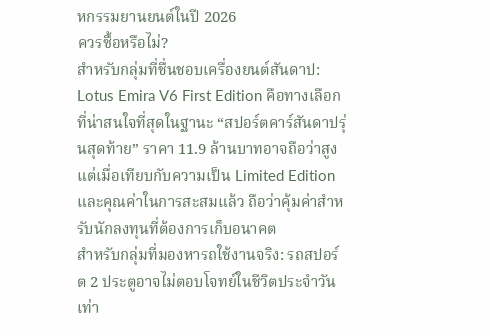หกรรมยานยนต์ในปี 2026
ควรซื้อหรือไม่?
สำหรับกลุ่มที่ชื่นชอบเครื่องยนต์สันดาป: Lotus Emira V6 First Edition คือทางเลือกที่น่าสนใจที่สุดในฐานะ “สปอร์ตคาร์สันดาปรุ่นสุดท้าย” ราคา 11.9 ล้านบาทอาจถือว่าสูง แต่เมื่อเทียบกับความเป็น Limited Edition และคุณค่าในการสะสมแล้ว ถือว่าคุ้มค่าสำหรับนักลงทุนที่ต้องการเก็บอนาคต
สำหรับกลุ่มที่มองหารถใช้งานจริง: รถสปอร์ต 2 ประตูอาจไม่ตอบโจทย์ในชีวิตประจำวันเท่า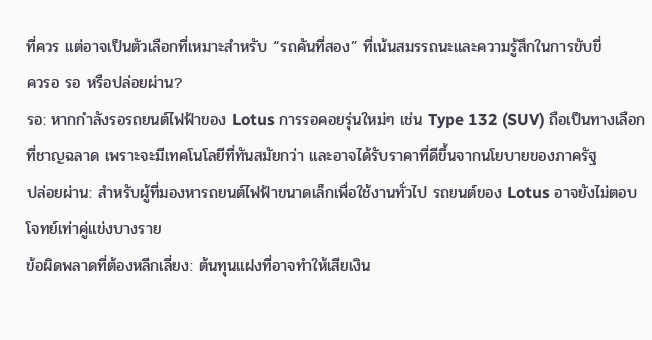ที่ควร แต่อาจเป็นตัวเลือกที่เหมาะสำหรับ “รถคันที่สอง” ที่เน้นสมรรถนะและความรู้สึกในการขับขี่
ควรอ รอ หรือปล่อยผ่าน?
รอ: หากกำลังรอรถยนต์ไฟฟ้าของ Lotus การรอคอยรุ่นใหม่ๆ เช่น Type 132 (SUV) ถือเป็นทางเลือกที่ชาญฉลาด เพราะจะมีเทคโนโลยีที่ทันสมัยกว่า และอาจได้รับราคาที่ดีขึ้นจากนโยบายของภาครัฐ
ปล่อยผ่าน: สำหรับผู้ที่มองหารถยนต์ไฟฟ้าขนาดเล็กเพื่อใช้งานทั่วไป รถยนต์ของ Lotus อาจยังไม่ตอบโจทย์เท่าคู่แข่งบางราย
ข้อผิดพลาดที่ต้องหลีกเลี่ยง: ต้นทุนแฝงที่อาจทำให้เสียเงิน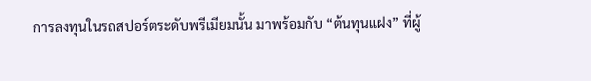การลงทุนในรถสปอร์ตระดับพรีเมียมนั้น มาพร้อมกับ “ต้นทุนแฝง” ที่ผู้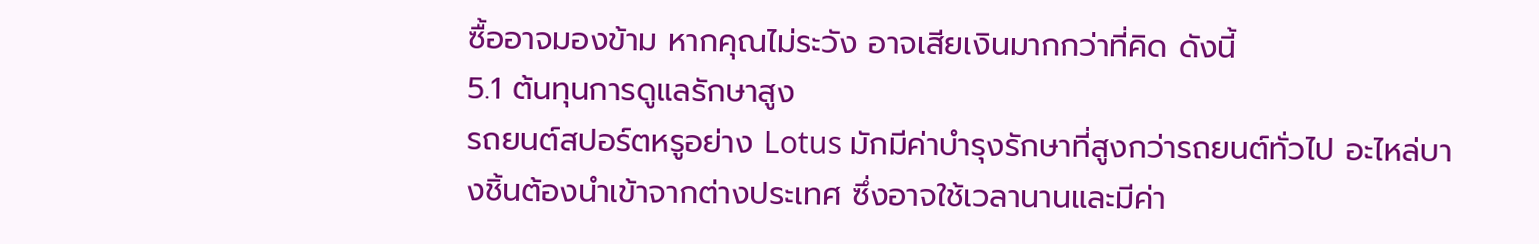ซื้ออาจมองข้าม หากคุณไม่ระวัง อาจเสียเงินมากกว่าที่คิด ดังนี้
5.1 ต้นทุนการดูแลรักษาสูง
รถยนต์สปอร์ตหรูอย่าง Lotus มักมีค่าบำรุงรักษาที่สูงกว่ารถยนต์ทั่วไป อะไหล่บางชิ้นต้องนำเข้าจากต่างประเทศ ซึ่งอาจใช้เวลานานและมีค่า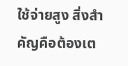ใช้จ่ายสูง สิ่งสำคัญคือต้องเต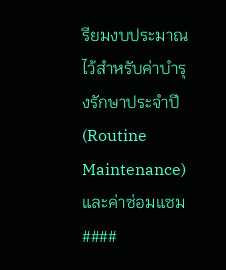รียมงบประมาณไว้สำหรับค่าบำรุงรักษาประจำปี (Routine Maintenance) และค่าซ่อมแซม
####